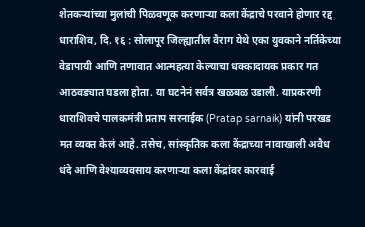शेतकऱ्यांच्या मुलांची पिळवणूक करणाऱ्या कला केंद्राचे परवाने होणार रद्द
धाराशिव, दि. १६ : सोलापूर जिल्ह्यातील वैराग येथे एका युवकाने नर्तिकेच्या वेडापायी आणि तणावात आत्महत्या केल्याचा धक्कादायक प्रकार गत आठवड्यात घडला होता. या घटनेनं सर्वत्र खळबळ उडाली. याप्रकरणी धाराशिवचे पालकमंत्री प्रताप सरनाईक (Pratap sarnaik) यांनी परखड मत व्यक्त केलं आहे. तसेच, सांस्कृतिक कला केंद्राच्या नावाखाली अवैध धंदे आणि वेश्याव्यवसाय करणाऱ्या कला केंद्रांवर कारवाई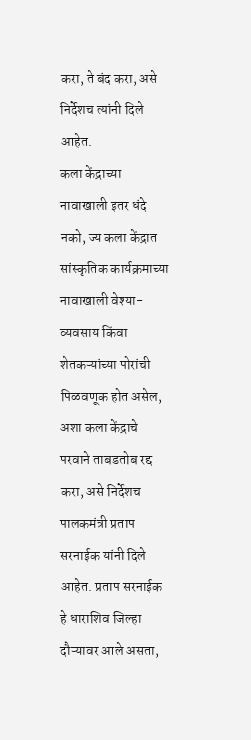करा, ते बंद करा, असे निर्देशच त्यांनी दिले आहेत.
कला केंद्राच्या नावाखाली इतर धंदे नको, ज्य कला केंद्रात सांस्कृतिक कार्यक्रमाच्या नावाखाली वेश्या-व्यवसाय किंवा शेतकऱ्यांच्या पोरांची पिळवणूक होत असेल, अशा कला केंद्राचे परवाने ताबडतोब रद्द करा, असे निर्देशच पालकमंत्री प्रताप सरनाईक यांनी दिले आहेत. प्रताप सरनाईक हे धाराशिव जिल्हा दौऱ्यावर आले असता,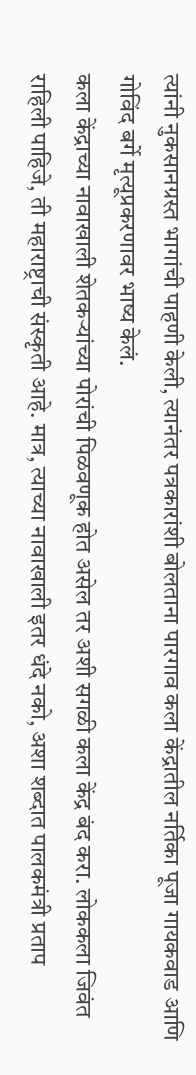त्यांनी नुकसानग्रस्त भागांची पाहणी केली, त्यानंतर पत्रकारांशी बोलताना पारगाव कला केंद्रातील नर्तिका पूजा गायकवाड आणि गोविंद बर्गे मृत्यूप्रकरणावर भाष्य केलं.
कला केंद्राच्या नावाखाली शेतकऱ्यांच्या पोरांची पिळवणूक होत असेल तर अशी सगळी कला केंद्र बंद करा. लोककला जिवंत राहिली पाहिजे, ती महाराष्ट्राची संस्कृती आहे. मात्र, त्याच्या नावाखाली इतर धंदे नको, अशा शब्दात पालकमंत्री प्रताप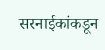सरनाईकांकडून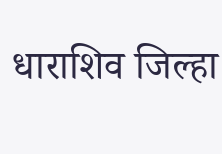धाराशिव जिल्हा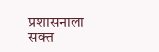प्रशासनाला सक्त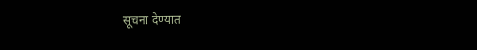सूचना देण्यात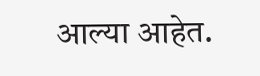आल्या आहेत.